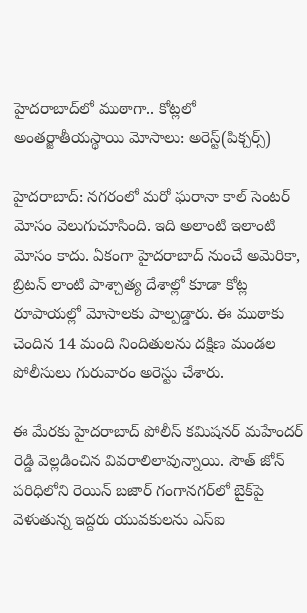హైదరాబాద్‌లో ముఠాగా.. కోట్లలో అంతర్జాతీయస్థాయి మోసాలు: అరెస్ట్(పిక్చర్స్)

హైదరాబాద్: నగరంలో మరో ఘరానా కాల్ సెంటర్ మోసం వెలుగుచూసింది. ఇది అలాంటి ఇలాంటి మోసం కాదు. ఏకంగా హైదరాబాద్ నుంచే అమెరికా, బ్రిటన్ లాంటి పాశ్చాత్య దేశాల్లో కూడా కోట్ల రూపాయల్లో మోసాలకు పాల్పడ్డారు. ఈ ముఠాకు చెందిన 14 మంది నిందితులను దక్షిణ మండల పోలీసులు గురువారం అరెస్టు చేశారు.

ఈ మేరకు హైదరాబాద్ పోలీస్ కమిషనర్ మహేందర్ రెడ్డి వెల్లడించిన వివరాలిలావున్నాయి. సౌత్ జోన్ పరిధిలోని రెయిన్ బజార్ గంగానగర్‌లో బైక్‌పై వెళుతున్న ఇద్దరు యువకులను ఎస్‌ఐ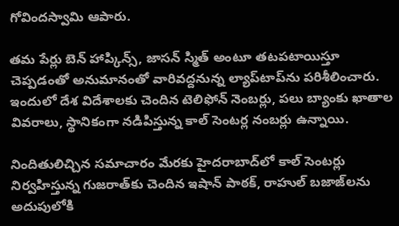గోవిందస్వామి ఆపారు.

తమ పేర్లు బెన్ హాప్కిన్స్, జాసన్ స్మిత్ అంటూ తటపటాయిస్తూ చెప్పడంతో అనుమానంతో వారివద్దనున్న ల్యాప్‌టాప్‌ను పరిశీలించారు. ఇందులో దేశ విదేశాలకు చెందిన టెలిఫోన్ నెంబర్లు, పలు బ్యాంకు ఖాతాల వివరాలు, స్థానికంగా నడిపిస్తున్న కాల్ సెంటర్ల నంబర్లు ఉన్నాయి.

నిందితులిచ్చిన సమాచారం మేరకు హైదరాబాద్‌లో కాల్ సెంటర్లు నిర్వహిస్తున్న గుజరాత్‌కు చెందిన ఇషాన్ పాఠక్, రాహుల్ బజాజ్‌లను అదుపులోకి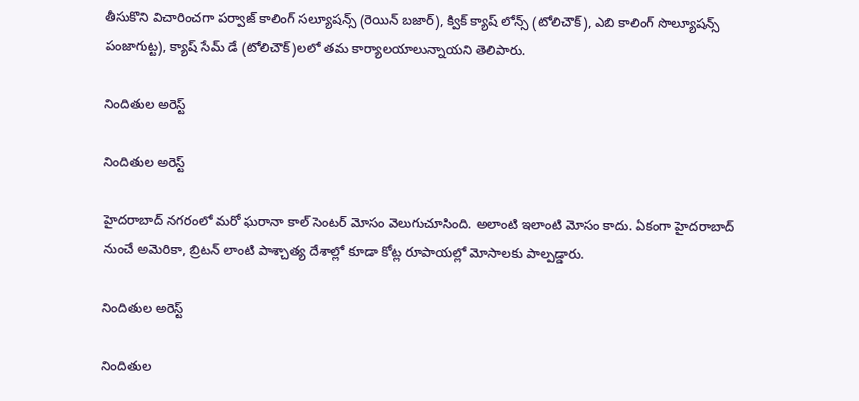తీసుకొని విచారించగా పర్వాజ్ కాలింగ్ సల్యూషన్స్ (రెయిన్ బజార్), క్విక్ క్యాష్ లోన్స్ (టోలిచౌక్), ఎబి కాలింగ్ సొల్యూషన్స్ పంజాగుట్ట), క్యాష్ సేమ్ డే (టోలిచౌక్)లలో తమ కార్యాలయాలున్నాయని తెలిపారు.

నిందితుల అరెస్ట్

నిందితుల అరెస్ట్

హైదరాబాద్ నగరంలో మరో ఘరానా కాల్ సెంటర్ మోసం వెలుగుచూసింది. అలాంటి ఇలాంటి మోసం కాదు. ఏకంగా హైదరాబాద్ నుంచే అమెరికా, బ్రిటన్ లాంటి పాశ్చాత్య దేశాల్లో కూడా కోట్ల రూపాయల్లో మోసాలకు పాల్పడ్డారు.

నిందితుల అరెస్ట్

నిందితుల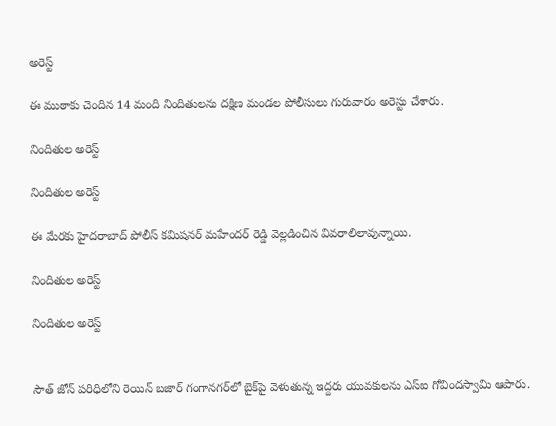అరెస్ట్

ఈ ముఠాకు చెందిన 14 మంది నిందితులను దక్షిణ మండల పోలీసులు గురువారం అరెస్టు చేశారు.

నిందితుల అరెస్ట్

నిందితుల అరెస్ట్

ఈ మేరకు హైదరాబాద్ పోలీస్ కమిషనర్ మహేందర్ రెడ్డి వెల్లడించిన వివరాలిలావున్నాయి.

నిందితుల అరెస్ట్

నిందితుల అరెస్ట్


సౌత్ జోన్ పరిధిలోని రెయిన్ బజార్ గంగానగర్‌లో బైక్‌పై వెళుతున్న ఇద్దరు యువకులను ఎస్‌ఐ గోవిందస్వామి ఆపారు.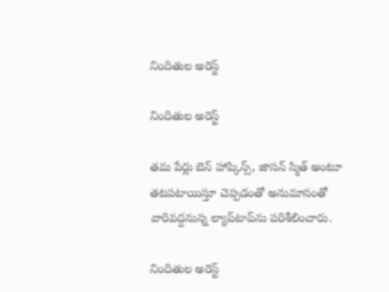నిందితుల అరెస్ట్

నిందితుల అరెస్ట్

తమ పేర్లు బెన్ హాప్కిన్స్, జాసన్ స్మిత్ అంటూ తటపటాయిస్తూ చెప్పడంతో అనుమానంతో వారివద్దనున్న ల్యాప్‌టాప్‌ను పరిశీలించారు.

నిందితుల అరెస్ట్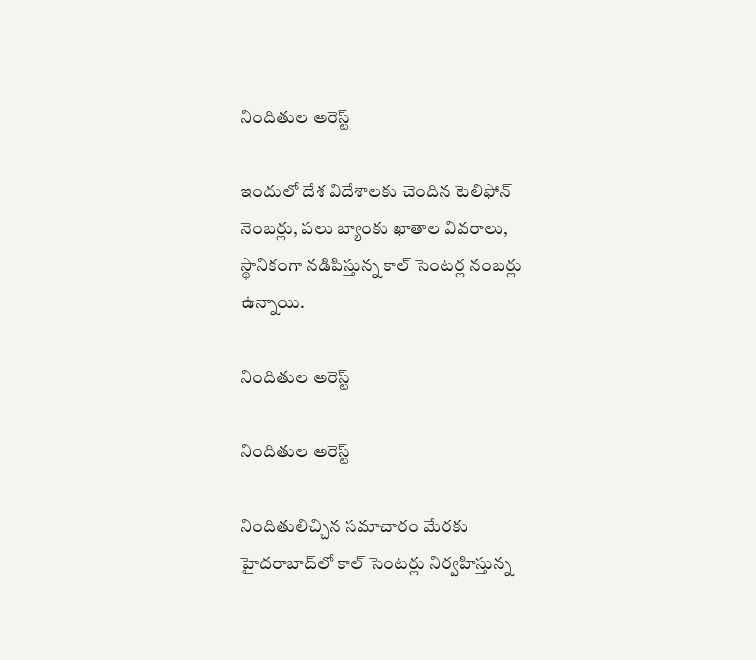నిందితుల అరెస్ట్

ఇందులో దేశ విదేశాలకు చెందిన టెలిఫోన్ నెంబర్లు, పలు బ్యాంకు ఖాతాల వివరాలు, స్థానికంగా నడిపిస్తున్న కాల్ సెంటర్ల నంబర్లు ఉన్నాయి.

నిందితుల అరెస్ట్

నిందితుల అరెస్ట్

నిందితులిచ్చిన సమాచారం మేరకు హైదరాబాద్‌లో కాల్ సెంటర్లు నిర్వహిస్తున్న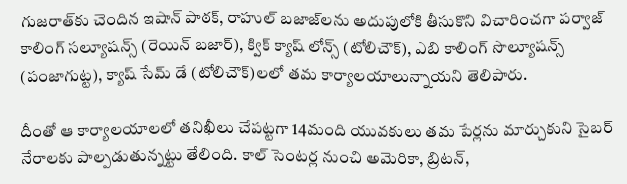గుజరాత్‌కు చెందిన ఇషాన్ పాఠక్, రాహుల్ బజాజ్‌లను అదుపులోకి తీసుకొని విచారించగా పర్వాజ్ కాలింగ్ సల్యూషన్స్ (రెయిన్ బజార్), క్విక్ క్యాష్ లోన్స్ (టోలిచౌక్), ఎబి కాలింగ్ సొల్యూషన్స్ (పంజాగుట్ట), క్యాష్ సేమ్ డే (టోలిచౌక్)లలో తమ కార్యాలయాలున్నాయని తెలిపారు.

దీంతో ఆ కార్యాలయాలలో తనిఖీలు చేపట్టగా 14మంది యువకులు తమ పేర్లను మార్చుకుని సైబర్ నేరాలకు పాల్పడుతున్నట్టు తేలింది. కాల్ సెంటర్ల నుంచి అమెరికా, బ్రిటన్,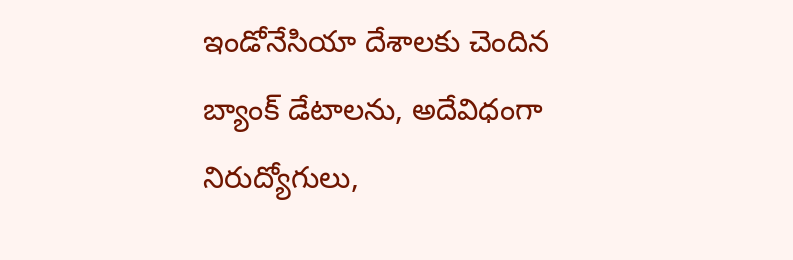ఇండోనేసియా దేశాలకు చెందిన బ్యాంక్ డేటాలను, అదేవిధంగా నిరుద్యోగులు,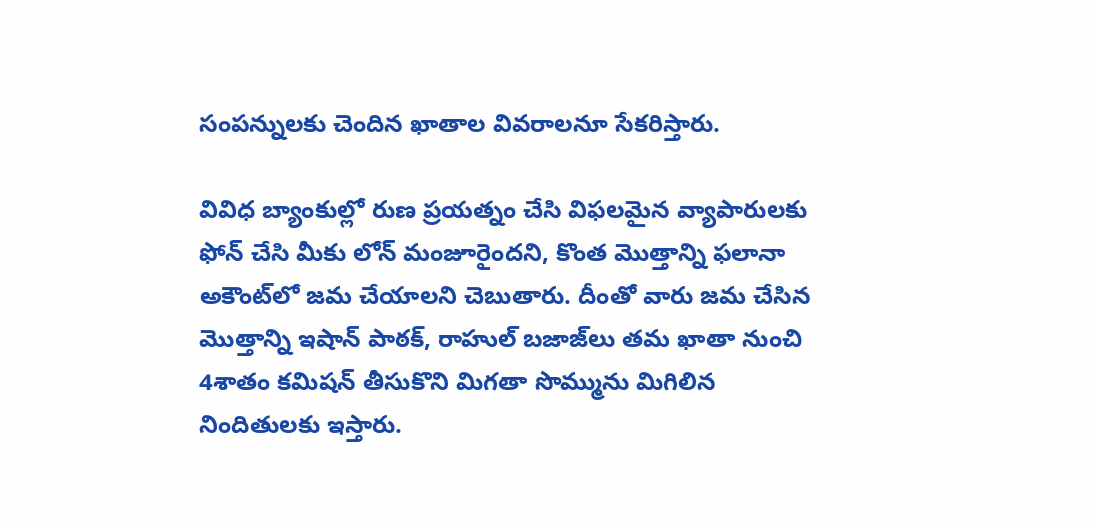సంపన్నులకు చెందిన ఖాతాల వివరాలనూ సేకరిస్తారు.

వివిధ బ్యాంకుల్లో రుణ ప్రయత్నం చేసి విఫలమైన వ్యాపారులకు ఫోన్ చేసి మీకు లోన్ మంజూరైందని, కొంత మొత్తాన్ని ఫలానా అకౌంట్‌లో జమ చేయాలని చెబుతారు. దీంతో వారు జమ చేసిన మొత్తాన్ని ఇషాన్ పాఠక్, రాహుల్ బజాజ్‌లు తమ ఖాతా నుంచి 4శాతం కమిషన్ తీసుకొని మిగతా సొమ్మును మిగిలిన నిందితులకు ఇస్తారు.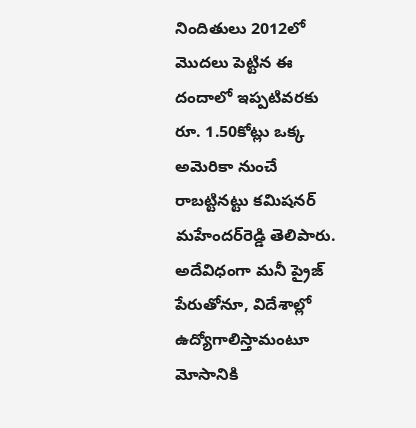నిందితులు 2012లో మొదలు పెట్టిన ఈ దందాలో ఇప్పటివరకు రూ. 1.50కోట్లు ఒక్క అమెరికా నుంచే రాబట్టినట్టు కమిషనర్ మహేందర్‌రెడ్డి తెలిపారు. అదేవిధంగా మనీ ప్రైజ్ పేరుతోనూ, విదేశాల్లో ఉద్యోగాలిస్తామంటూ మోసానికి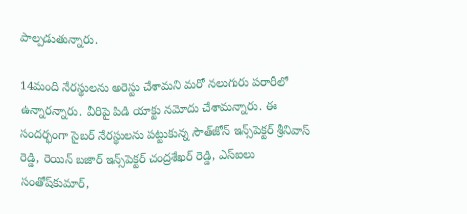పాల్పడుతున్నారు.

14మంది నేరస్థులను అరెస్టు చేశామని మరో నలుగురు పరారీలో ఉన్నారన్నారు. వీరిపై పిడి యాక్టు నమోదు చేశామన్నారు. ఈ సందర్భంగా సైబర్ నేరస్థులను పట్టుకున్న సౌత్‌జోన్ ఇన్స్‌పెక్టర్ శ్రీనివాస్ రెడ్డి, రెయిన్ బజార్ ఇన్స్‌పెక్టర్ చంద్రశేఖర్ రెడ్డి, ఎస్‌ఐలు సంతోష్‌కుమార్,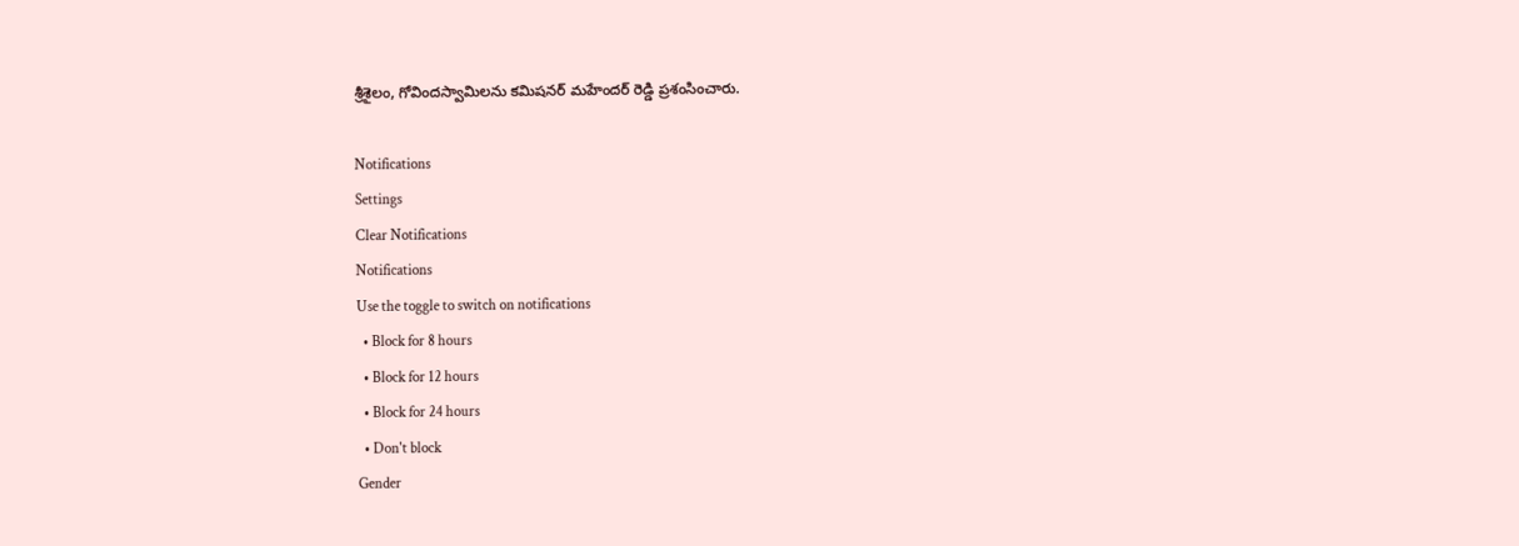శ్రీశైలం, గోవిందస్వామిలను కమిషనర్ మహేందర్ రెడ్డి ప్రశంసించారు.

Notifications
Settings
Clear Notifications
Notifications
Use the toggle to switch on notifications
  • Block for 8 hours
  • Block for 12 hours
  • Block for 24 hours
  • Don't block
Gender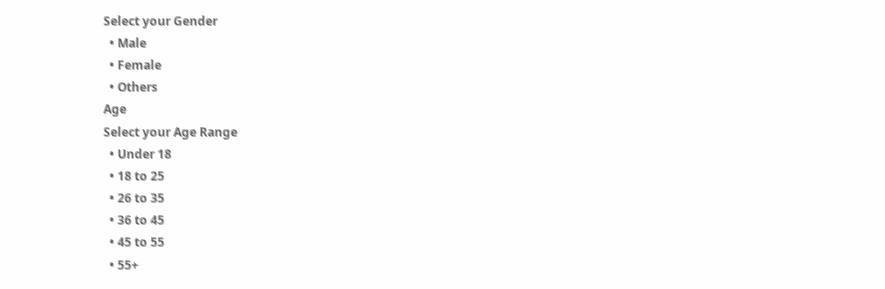Select your Gender
  • Male
  • Female
  • Others
Age
Select your Age Range
  • Under 18
  • 18 to 25
  • 26 to 35
  • 36 to 45
  • 45 to 55
  • 55+